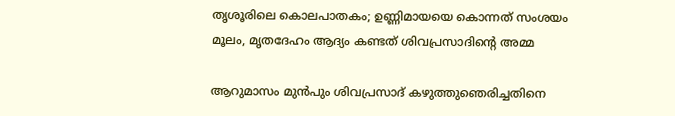തൃശൂരിലെ കൊലപാതകം; ഉണ്ണിമായയെ കൊന്നത് സംശയം മൂലം, മൃതദേഹം ആദ്യം കണ്ടത് ശിവപ്രസാദിന്റെ അമ്മ

ആറുമാസം മുന്‍പും ശിവപ്രസാദ് കഴുത്തുഞെരിച്ചതിനെ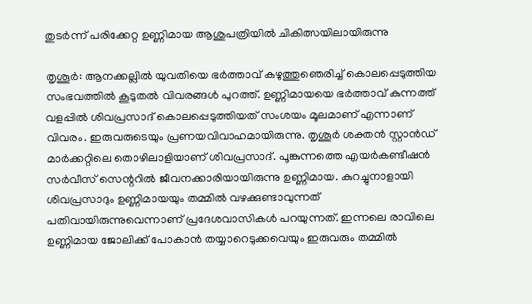തുടര്‍ന്ന് പരിക്കേറ്റ ഉണ്ണിമായ ആശുപത്രിയില്‍ ചികിത്സയിലായിരുന്നു

തൃശൂര്‍: ആനക്കല്ലില്‍ യുവതിയെ ഭര്‍ത്താവ് കഴുത്തുഞെരിച്ച് കൊലപ്പെടുത്തിയ സംഭവത്തില്‍ കൂടുതല്‍ വിവരങ്ങള്‍ പുറത്ത്. ഉണ്ണിമായയെ ഭര്‍ത്താവ് കുന്നത്ത് വളപ്പില്‍ ശിവപ്രസാദ് കൊലപ്പെടുത്തിയത് സംശയം മൂലമാണ് എന്നാണ് വിവരം. ഇരുവരുടെയും പ്രണയവിവാഹമായിരുന്നു. തൃശൂര്‍ ശക്തന്‍ സ്റ്റാന്‍ഡ് മാര്‍ക്കറ്റിലെ തൊഴിലാളിയാണ് ശിവപ്രസാദ്. പൂങ്കുന്നത്തെ എയര്‍കണ്ടീഷന്‍ സര്‍വീസ് സെന്ററില്‍ ജീവനക്കാരിയായിരുന്നു ഉണ്ണിമായ. കുറച്ചുനാളായി ശിവപ്രസാദും ഉണ്ണിമായയും തമ്മില്‍ വഴക്കുണ്ടാവുന്നത് പതിവായിരുന്നുവെന്നാണ് പ്രദേശവാസികൾ പറയുന്നത്. ഇന്നലെ രാവിലെ ഉണ്ണിമായ ജോലിക്ക് പോകാന്‍ തയ്യാറെടുക്കവെയും ഇരുവരും തമ്മില്‍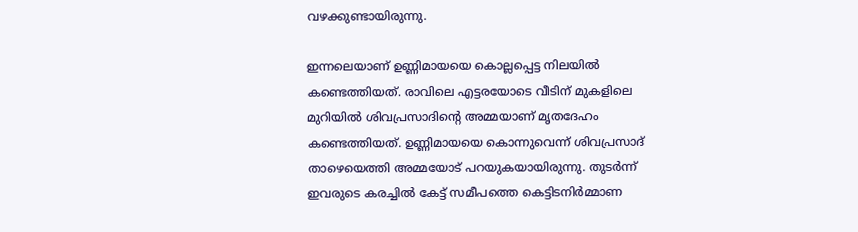വഴക്കുണ്ടായിരുന്നു.

ഇന്നലെയാണ് ഉണ്ണിമായയെ കൊല്ലപ്പെട്ട നിലയില്‍ കണ്ടെത്തിയത്. രാവിലെ എട്ടരയോടെ വീടിന് മുകളിലെ മുറിയില്‍ ശിവപ്രസാദിന്റെ അമ്മയാണ് മൃതദേഹം കണ്ടെത്തിയത്. ഉണ്ണിമായയെ കൊന്നുവെന്ന് ശിവപ്രസാദ് താഴെയെത്തി അമ്മയോട് പറയുകയായിരുന്നു. തുടര്‍ന്ന് ഇവരുടെ കരച്ചില്‍ കേട്ട് സമീപത്തെ കെട്ടിടനിര്‍മ്മാണ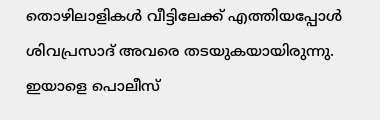തൊഴിലാളികള്‍ വീട്ടിലേക്ക് എത്തിയപ്പോള്‍ ശിവപ്രസാദ് അവരെ തടയുകയായിരുന്നു. ഇയാളെ പൊലീസ്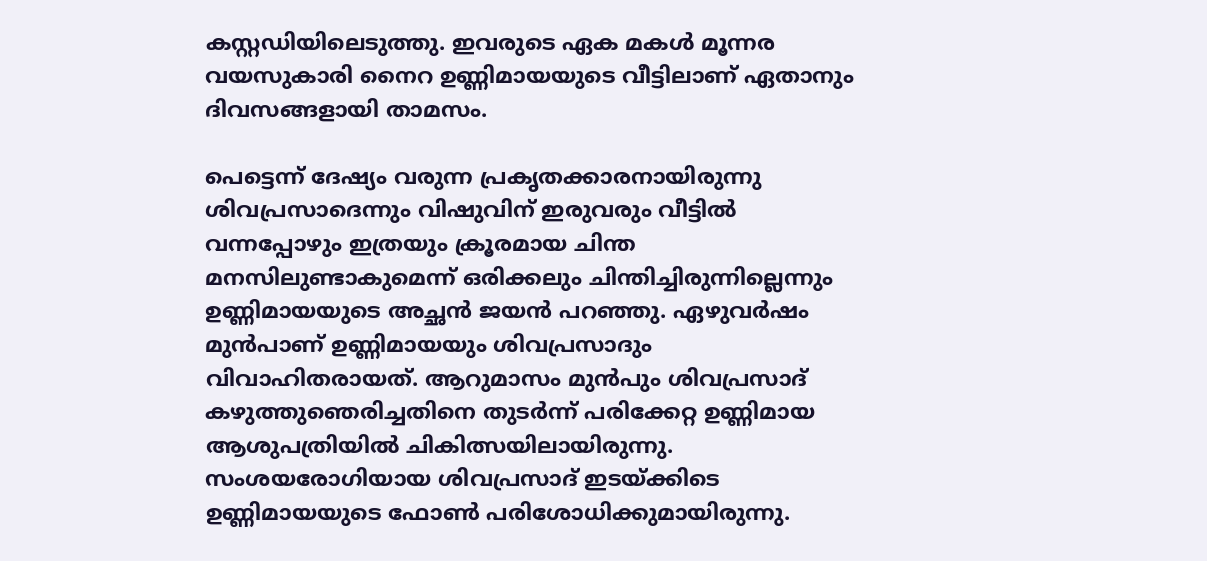കസ്റ്റഡിയിലെടുത്തു. ഇവരുടെ ഏക മകള്‍ മൂന്നര വയസുകാരി നൈറ ഉണ്ണിമായയുടെ വീട്ടിലാണ് ഏതാനും ദിവസങ്ങളായി താമസം.

പെട്ടെന്ന് ദേഷ്യം വരുന്ന പ്രകൃതക്കാരനായിരുന്നു ശിവപ്രസാദെന്നും വിഷുവിന് ഇരുവരും വീട്ടില്‍ വന്നപ്പോഴും ഇത്രയും ക്രൂരമായ ചിന്ത മനസിലുണ്ടാകുമെന്ന് ഒരിക്കലും ചിന്തിച്ചിരുന്നില്ലെന്നും ഉണ്ണിമായയുടെ അച്ഛന്‍ ജയന്‍ പറഞ്ഞു. ഏഴുവര്‍ഷം മുന്‍പാണ് ഉണ്ണിമായയും ശിവപ്രസാദും വിവാഹിതരായത്. ആറുമാസം മുന്‍പും ശിവപ്രസാദ് കഴുത്തുഞെരിച്ചതിനെ തുടര്‍ന്ന് പരിക്കേറ്റ ഉണ്ണിമായ ആശുപത്രിയില്‍ ചികിത്സയിലായിരുന്നു. സംശയരോഗിയായ ശിവപ്രസാദ് ഇടയ്ക്കിടെ ഉണ്ണിമായയുടെ ഫോണ്‍ പരിശോധിക്കുമായിരുന്നു.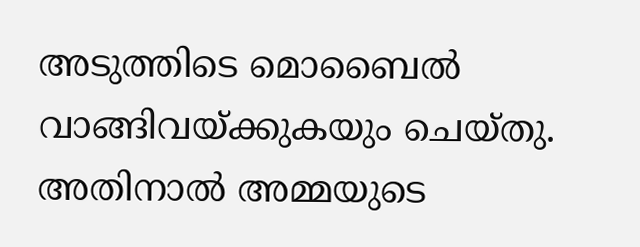അടുത്തിടെ മൊബൈല്‍ വാങ്ങിവയ്ക്കുകയും ചെയ്തു. അതിനാല്‍ അമ്മയുടെ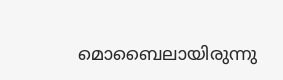മൊബൈലായിരുന്നു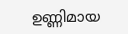ഉണ്ണിമായ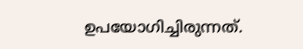ഉപയോഗിച്ചിരുന്നത്.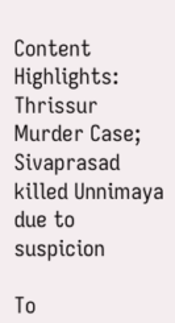Content Highlights: Thrissur Murder Case; Sivaprasad killed Unnimaya due to suspicion

To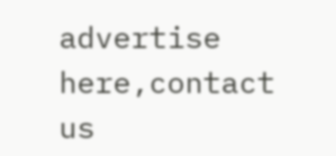advertise here,contact us